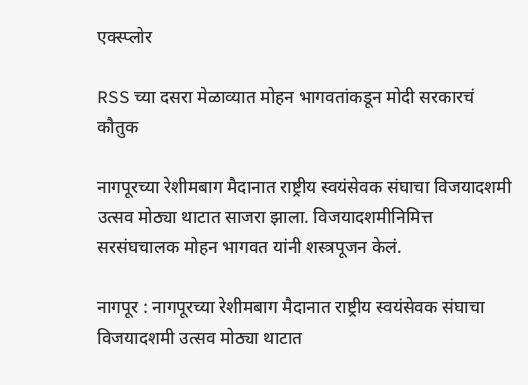एक्स्प्लोर

RSS च्या दसरा मेळाव्यात मोहन भागवतांकडून मोदी सरकारचं कौतुक

नागपूरच्या रेशीमबाग मैदानात राष्ट्रीय स्वयंसेवक संघाचा विजयादशमी उत्सव मोठ्या थाटात साजरा झाला. विजयादशमीनिमित्त सरसंघचालक मोहन भागवत यांनी शस्त्रपूजन केलं.

नागपूर : नागपूरच्या रेशीमबाग मैदानात राष्ट्रीय स्वयंसेवक संघाचा विजयादशमी उत्सव मोठ्या थाटात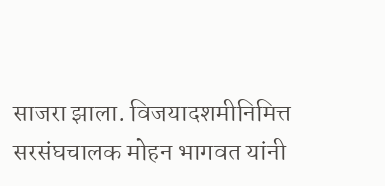साजरा झाला. विजयादशमीनिमित्त सरसंघचालक मोहन भागवत यांनी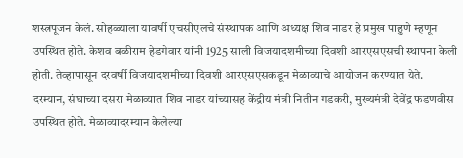शस्त्रपूजन केलं. सोहळ्याला यावर्षी एचसीएलचे संस्थापक आणि अध्यक्ष शिव नाडर हे प्रमुख पाहुणे म्हणून उपस्थित होते. केशव बळीराम हेडगेवार यांनी 1925 साली विजयादशमीच्या दिवशी आरएसएसची स्थापना केली होती. तेव्हापासून दरवर्षी विजयादशमीच्या दिवशी आरएसएसकडून मेळाव्याचे आयोजन करण्यात येते. दरम्यान, संघाच्या दसरा मेळाव्यात शिव नाडर यांच्यासह केंद्रीय मंत्री नितीन गडकरी, मुख्यमंत्री देवेंद्र फडणवीस उपस्थित होते. मेळाव्यादरम्यान केलेल्या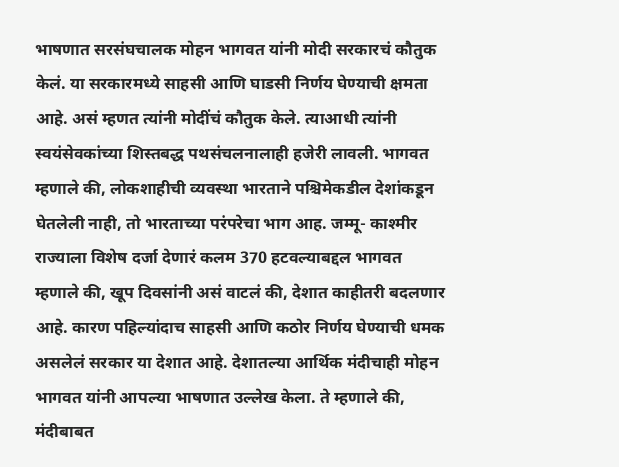भाषणात सरसंघचालक मोहन भागवत यांनी मोदी सरकारचं कौतुक केलं. या सरकारमध्ये साहसी आणि घाडसी निर्णय घेण्याची क्षमता आहे. असं म्हणत त्यांनी मोदींचं कौतुक केले. त्याआधी त्यांनी स्वयंसेवकांच्या शिस्तबद्ध पथसंचलनालाही हजेरी लावली. भागवत म्हणाले की, लोकशाहीची व्यवस्था भारताने पश्चिमेकडील देशांकडून घेतलेली नाही, तो भारताच्या परंपरेचा भाग आह. जम्मू- काश्मीर राज्याला विशेष दर्जा देणारं कलम 370 हटवल्याबद्दल भागवत म्हणाले की, खूप दिवसांनी असं वाटलं की, देशात काहीतरी बदलणार आहे. कारण पहिल्यांदाच साहसी आणि कठोर निर्णय घेण्याची धमक असलेलं सरकार या देशात आहे. देशातल्या आर्थिक मंदीचाही मोहन भागवत यांनी आपल्या भाषणात उल्लेख केला. ते म्हणाले की, मंदीबाबत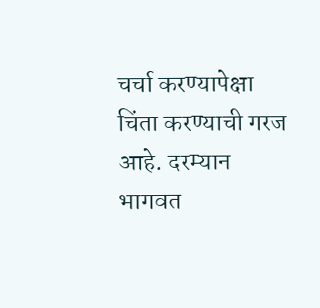चर्चा करण्यापेक्षा चिंता करण्याची गरज आहे. दरम्यान भागवत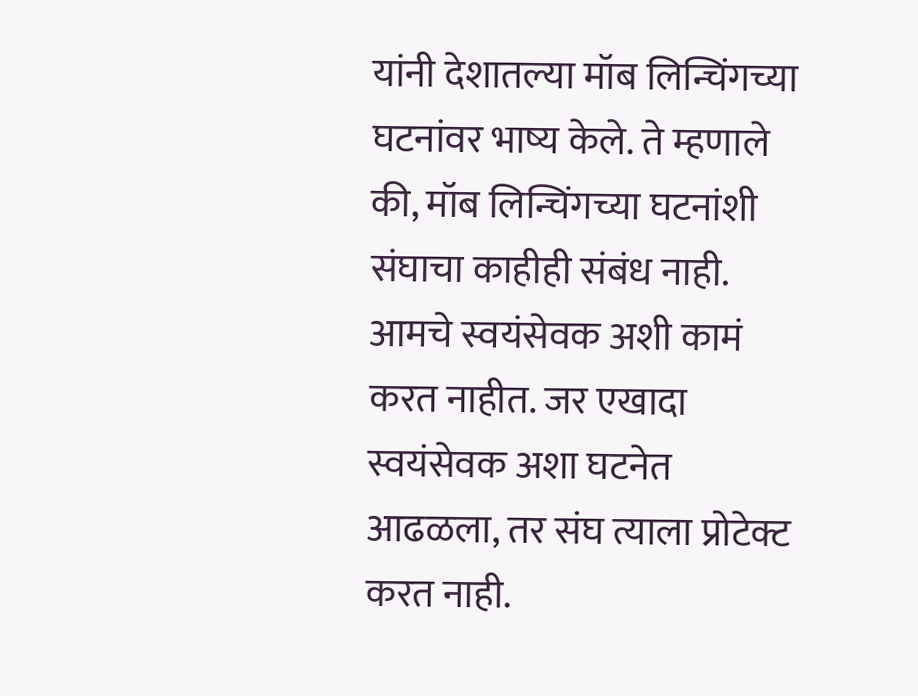यांनी देशातल्या मॉब लिन्चिंगच्या घटनांवर भाष्य केले. ते म्हणाले की, मॉब लिन्चिंगच्या घटनांशी संघाचा काहीही संबंध नाही. आमचे स्वयंसेवक अशी कामं करत नाहीत. जर एखादा स्वयंसेवक अशा घटनेत आढळला, तर संघ त्याला प्रोटेक्ट करत नाही.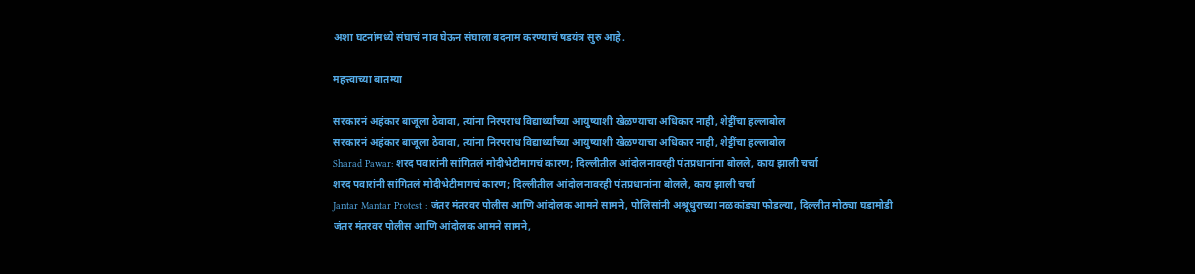अशा घटनांमध्ये संघाचं नाव घेऊन संघाला बदनाम करण्याचं षडयंत्र सुरु आहे.

महत्त्वाच्या बातम्या

सरकारनं अहंकार बाजूला ठेवावा, त्यांना निरपराध विद्यार्थ्यांच्या आयुष्याशी खेळण्याचा अधिकार नाही, शेट्टींचा हल्लाबोल
सरकारनं अहंकार बाजूला ठेवावा, त्यांना निरपराध विद्यार्थ्यांच्या आयुष्याशी खेळण्याचा अधिकार नाही, शेट्टींचा हल्लाबोल
Sharad Pawar: शरद पवारांनी सांगितलं मोदीभेटीमागचं कारण; दिल्लीतील आंदोलनावरही पंतप्रधानांना बोलले, काय झाली चर्चा
शरद पवारांनी सांगितलं मोदीभेटीमागचं कारण; दिल्लीतील आंदोलनावरही पंतप्रधानांना बोलले, काय झाली चर्चा
Jantar Mantar Protest : जंतर मंतरवर पोलीस आणि आंदोलक आमने सामने, पोलिसांनी अश्रूधुराच्या नळकांड्या फोडल्या, दिल्लीत मोठ्या घडामोडी
जंतर मंतरवर पोलीस आणि आंदोलक आमने सामने,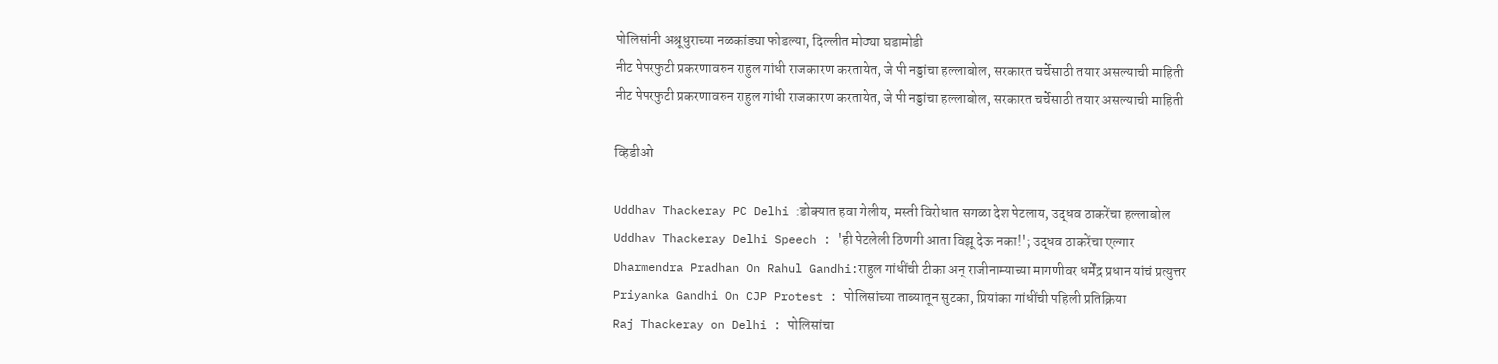पोलिसांनी अश्रूधुराच्या नळकांड्या फोडल्या, दिल्लीत मोठ्या घडामोडी
नीट पेपरफुटी प्रकरणावरुन राहुल गांधी राजकारण करतायेत, जे पी नड्डांचा हल्लाबोल, सरकारत चर्चेसाठी तयार असल्याची माहिती
नीट पेपरफुटी प्रकरणावरुन राहुल गांधी राजकारण करतायेत, जे पी नड्डांचा हल्लाबोल, सरकारत चर्चेसाठी तयार असल्याची माहिती

व्हिडीओ

Uddhav Thackeray PC Delhi :डोक्यात हवा गेलीय, मस्ती विरोधात सगळा देश पेटलाय, उद्धव ठाकरेंचा हल्लाबोल
Uddhav Thackeray Delhi Speech : 'ही पेटलेली ठिणगी आता विझू देऊ नका!'; उद्धव ठाकरेंचा एल्गार
Dharmendra Pradhan On Rahul Gandhi:राहुल गांधींची टीका अन् राजीनाम्याच्या मागणीवर धर्मेंद्र प्रधान यांचं प्रत्युत्तर
Priyanka Gandhi On CJP Protest : पोलिसांच्या ताब्यातून सुटका, प्रियांका गांधींची पहिली प्रतिक्रिया
Raj Thackeray on Delhi : पोलिसांचा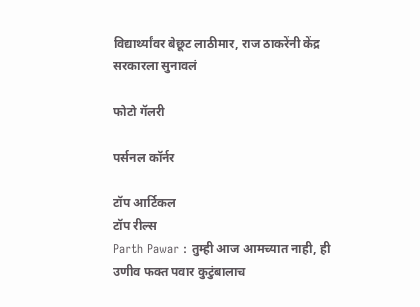विद्यार्थ्यांवर बेछूट लाठीमार, राज ठाकरेंनी केंद्र सरकारला सुनावलं

फोटो गॅलरी

पर्सनल कॉर्नर

टॉप आर्टिकल
टॉप रील्स
Parth Pawar : तुम्ही आज आमच्यात नाही, ही उणीव फक्त पवार कुटुंबालाच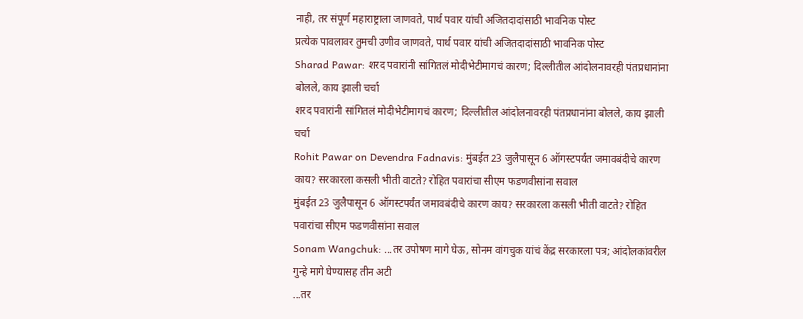नाही, तर संपूर्ण महाराष्ट्राला जाणवते, पार्थ पवार यांची अजितदादांसाठी भावनिक पोस्ट
प्रत्येक पावलावर तुमची उणीव जाणवते, पार्थ पवार यांची अजितदादांसाठी भावनिक पोस्ट
Sharad Pawar: शरद पवारांनी सांगितलं मोदीभेटीमागचं कारण; दिल्लीतील आंदोलनावरही पंतप्रधानांना बोलले, काय झाली चर्चा
शरद पवारांनी सांगितलं मोदीभेटीमागचं कारण; दिल्लीतील आंदोलनावरही पंतप्रधानांना बोलले, काय झाली चर्चा
Rohit Pawar on Devendra Fadnavis: मुंबईत 23 जुलैपासून 6 ऑगस्टपर्यंत जमावबंदीचे कारण काय? सरकारला कसली भीती वाटते? रोहित पवारांचा सीएम फडणवीसांना सवाल
मुंबईत 23 जुलैपासून 6 ऑगस्टपर्यंत जमावबंदीचे कारण काय? सरकारला कसली भीती वाटते? रोहित पवारांचा सीएम फडणवीसांना सवाल
Sonam Wangchuk: ...तर उपोषण मागे घेऊ, सोनम वांगचुक यांचं केंद्र सरकारला पत्र; आंदोलकांवरील गुन्हे मागे घेण्यासह तीन अटी
...तर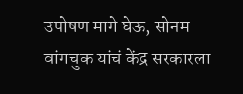उपोषण मागे घेऊ, सोनम वांगचुक यांचं केंद्र सरकारला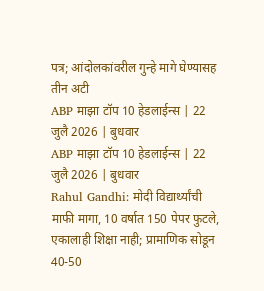पत्र; आंदोलकांवरील गुन्हे मागे घेण्यासह तीन अटी
ABP माझा टॉप 10 हेडलाईन्स | 22 जुलै 2026 | बुधवार
ABP माझा टॉप 10 हेडलाईन्स | 22 जुलै 2026 | बुधवार
Rahul Gandhi: मोदी विद्यार्थ्यांची माफी मागा, 10 वर्षात 150 पेपर फुटले, एकालाही शिक्षा नाही; प्रामाणिक सोडून 40-50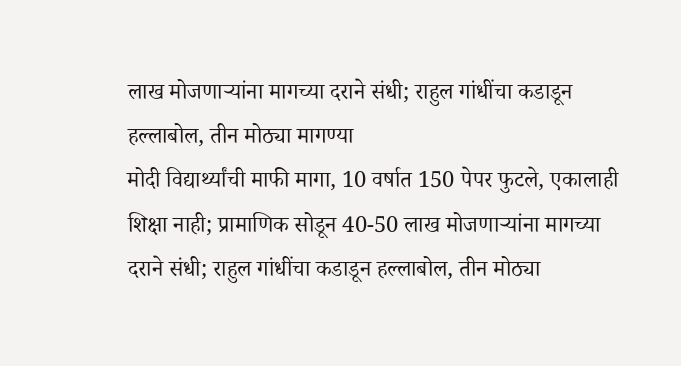लाख मोजणाऱ्यांना मागच्या दराने संधी; राहुल गांधींचा कडाडून हल्लाबोल, तीन मोठ्या मागण्या
मोदी विद्यार्थ्यांची माफी मागा, 10 वर्षात 150 पेपर फुटले, एकालाही शिक्षा नाही; प्रामाणिक सोडून 40-50 लाख मोजणाऱ्यांना मागच्या दराने संधी; राहुल गांधींचा कडाडून हल्लाबोल, तीन मोठ्या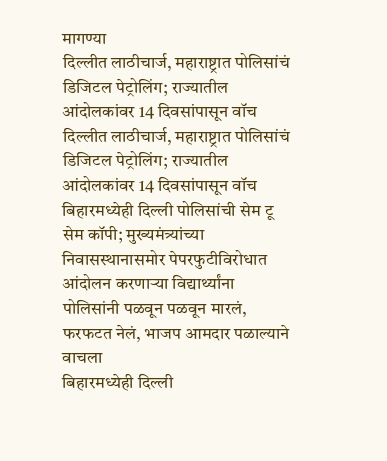मागण्या
दिल्लीत लाठीचार्ज, महाराष्ट्रात पोलिसांचं डिजिटल पेट्रोलिंग; राज्यातील आंदोलकांवर 14 दिवसांपासून वॉच
दिल्लीत लाठीचार्ज, महाराष्ट्रात पोलिसांचं डिजिटल पेट्रोलिंग; राज्यातील आंदोलकांवर 14 दिवसांपासून वॉच
बिहारमध्येही दिल्ली पोलिसांची सेम टू सेम कॉपी; मुख्यमंत्र्यांच्या निवासस्थानासमोर पेपरफुटीविरोधात आंदोलन करणाऱ्या विद्यार्थ्यांना पोलिसांनी पळवून पळवून मारलं, फरफटत नेलं, भाजप आमदार पळाल्याने वाचला
बिहारमध्येही दिल्ली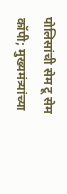पोलिसांची सेम टू सेम कॉपी; मुख्यमंत्र्यांच्या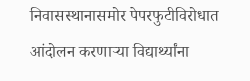निवासस्थानासमोर पेपरफुटीविरोधात आंदोलन करणाऱ्या विद्यार्थ्यांना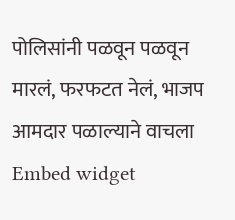पोलिसांनी पळवून पळवून मारलं, फरफटत नेलं, भाजप आमदार पळाल्याने वाचला
Embed widget